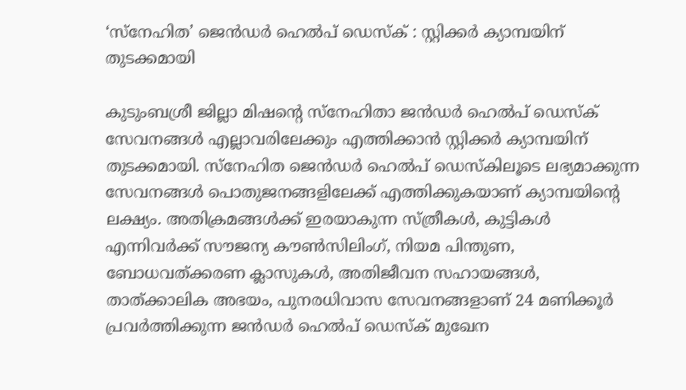‘സ്‌നേഹിത’ ജെന്‍ഡര്‍ ഹെൽപ് ഡെസ്ക് : സ്റ്റിക്കര്‍ ക്യാമ്പയിന് തുടക്കമായി

കുടുംബശ്രീ ജില്ലാ മിഷന്റെ സ്‌നേഹിതാ ജന്‍ഡര്‍ ഹെല്‍പ് ഡെസ്‌ക് സേവനങ്ങള്‍ എല്ലാവരിലേക്കും എത്തിക്കാന്‍ സ്റ്റിക്കര്‍ ക്യാമ്പയിന് തുടക്കമായി. സ്‌നേഹിത ജെന്‍ഡര്‍ ഹെല്‍പ് ഡെസ്‌കിലൂടെ ലഭ്യമാക്കുന്ന സേവനങ്ങള്‍ പൊതുജനങ്ങളിലേക്ക് എത്തിക്കുകയാണ് ക്യാമ്പയിന്റെ ലക്ഷ്യം. അതിക്രമങ്ങള്‍ക്ക് ഇരയാകുന്ന സ്ത്രീകള്‍, കുട്ടികള്‍ എന്നിവര്‍ക്ക് സൗജന്യ കൗണ്‍സിലിംഗ്, നിയമ പിന്തുണ, ബോധവത്ക്കരണ ക്ലാസുകള്‍, അതിജീവന സഹായങ്ങള്‍, താത്ക്കാലിക അഭയം, പുനരധിവാസ സേവനങ്ങളാണ് 24 മണിക്കൂര്‍ പ്രവര്‍ത്തിക്കുന്ന ജന്‍ഡര്‍ ഹെല്‍പ് ഡെസ്‌ക് മുഖേന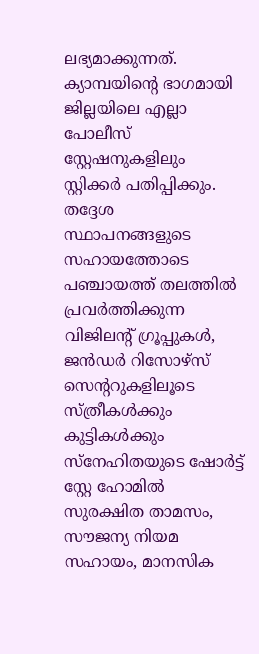ലഭ്യമാക്കുന്നത്. ക്യാമ്പയിന്റെ ഭാഗമായി ജില്ലയിലെ എല്ലാ പോലീസ് സ്റ്റേഷനുകളിലും സ്റ്റിക്കര്‍ പതിപ്പിക്കും. തദ്ദേശ സ്ഥാപനങ്ങളുടെ സഹായത്തോടെ പഞ്ചായത്ത് തലത്തില്‍ പ്രവര്‍ത്തിക്കുന്ന വിജിലന്റ് ഗ്രൂപ്പുകള്‍, ജന്‍ഡര്‍ റിസോഴ്സ് സെന്ററുകളിലൂടെ സ്ത്രീകള്‍ക്കും കുട്ടികള്‍ക്കും സ്നേഹിതയുടെ ഷോര്‍ട്ട് സ്റ്റേ ഹോമില്‍ സുരക്ഷിത താമസം, സൗജന്യ നിയമ സഹായം, മാനസിക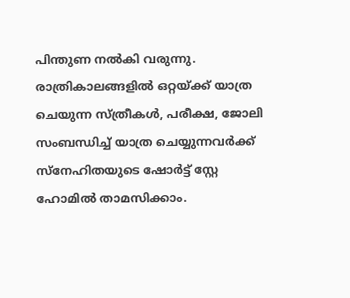പിന്തുണ നല്‍കി വരുന്നു. രാത്രികാലങ്ങളില്‍ ഒറ്റയ്ക്ക് യാത്ര ചെയുന്ന സ്ത്രീകള്‍, പരീക്ഷ, ജോലി സംബന്ധിച്ച് യാത്ര ചെയ്യുന്നവര്‍ക്ക് സ്നേഹിതയുടെ ഷോര്‍ട്ട് സ്റ്റേ ഹോമില്‍ താമസിക്കാം.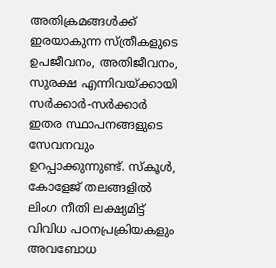അതിക്രമങ്ങള്‍ക്ക് ഇരയാകുന്ന സ്ത്രീകളുടെ ഉപജീവനം, അതിജീവനം, സുരക്ഷ എന്നിവയ്ക്കായി സര്‍ക്കാര്‍-സര്‍ക്കാര്‍ ഇതര സ്ഥാപനങ്ങളുടെ സേവനവും ഉറപ്പാക്കുന്നുണ്ട്. സ്‌കൂള്‍, കോളേജ് തലങ്ങളില്‍ ലിംഗ നീതി ലക്ഷ്യമിട്ട് വിവിധ പഠനപ്രക്രിയകളും അവബോധ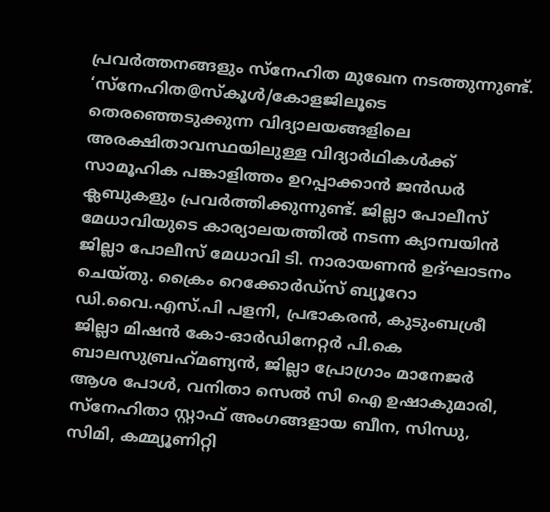പ്രവര്‍ത്തനങ്ങളും സ്‌നേഹിത മുഖേന നടത്തുന്നുണ്ട്. ‘സ്‌നേഹിത@സ്‌കൂള്‍/കോളജിലൂടെ തെരഞ്ഞെടുക്കുന്ന വിദ്യാലയങ്ങളിലെ അരക്ഷിതാവസ്ഥയിലുള്ള വിദ്യാര്‍ഥികള്‍ക്ക് സാമൂഹിക പങ്കാളിത്തം ഉറപ്പാക്കാന്‍ ജന്‍ഡര്‍ ക്ലബുകളും പ്രവര്‍ത്തിക്കുന്നുണ്ട്. ജില്ലാ പോലീസ് മേധാവിയുടെ കാര്യാലയത്തില്‍ നടന്ന ക്യാമ്പയിന്‍ ജില്ലാ പോലീസ് മേധാവി ടി. നാരായണന്‍ ഉദ്ഘാടനം ചെയ്തു. ക്രൈം റെക്കോര്‍ഡ്‌സ് ബ്യൂറോ ഡി.വൈ.എസ്.പി പളനി, പ്രഭാകരന്‍, കുടുംബശ്രീ ജില്ലാ മിഷന്‍ കോ-ഓര്‍ഡിനേറ്റര്‍ പി.കെ ബാലസുബ്രഹ്‌മണ്യന്‍, ജില്ലാ പ്രോഗ്രാം മാനേജര്‍ ആശ പോള്‍, വനിതാ സെല്‍ സി ഐ ഉഷാകുമാരി, സ്നേഹിതാ സ്റ്റാഫ് അംഗങ്ങളായ ബീന, സിന്ധു, സിമി, കമ്മ്യൂണിറ്റി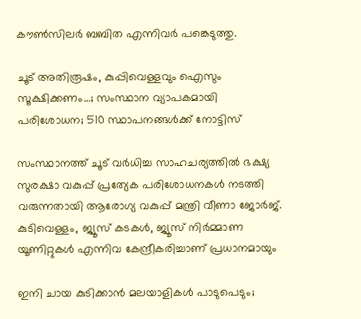കൗണ്‍സിലര്‍ ബബിത എന്നിവര്‍ പങ്കെടുത്തു.

ചൂട് അതിരൂഷം, കുപ്പിവെള്ളവും ഐസും സൂക്ഷിക്കണം…; സംസ്ഥാന വ്യാപകമായി പരിശോധന; 510 സ്ഥാപനങ്ങള്‍ക്ക് നോട്ടിസ്

സംസ്ഥാനത്ത് ചൂട് വര്‍ധിച്ച സാഹചര്യത്തില്‍ ഭക്ഷ്യ സുരക്ഷാ വകുപ്പ് പ്രത്യേക പരിശോധനകള്‍ നടത്തി വരുന്നതായി ആരോഗ്യ വകുപ്പ് മന്ത്രി വീണാ ജോര്‍ജ്. കുടിവെള്ളം, ജ്യൂസ് കടകള്‍, ജ്യൂസ് നിര്‍മ്മാണ യൂണിറ്റുകള്‍ എന്നിവ കേന്ദ്രീകരിച്ചാണ് പ്രധാനമായും

ഇനി ചായ കുടിക്കാൻ മലയാളികള്‍ പാടുപെടും;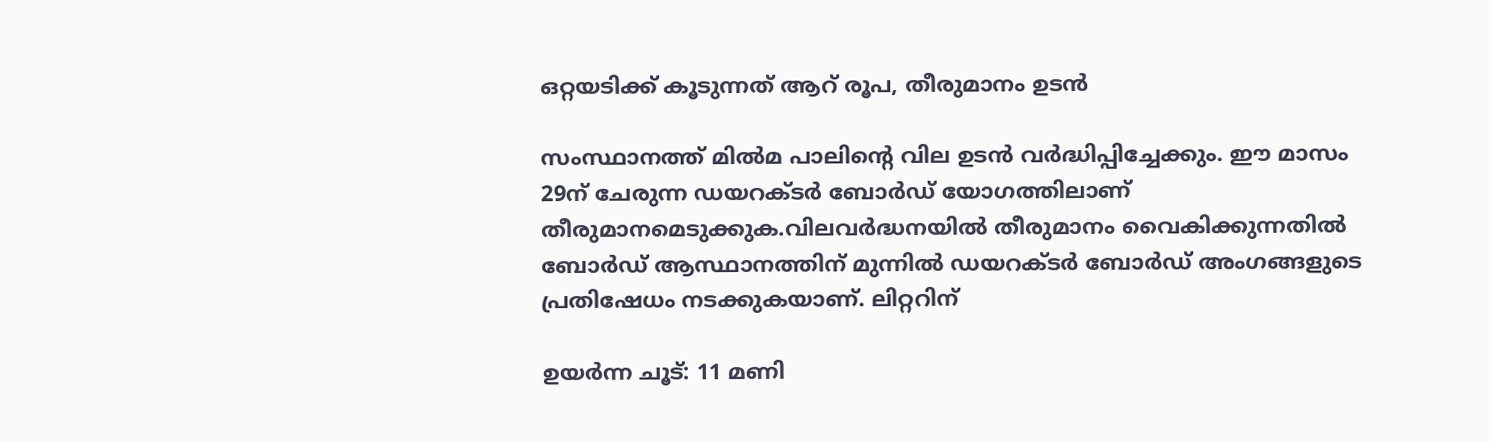ഒറ്റയടിക്ക് കൂടുന്നത് ആറ് രൂപ, തീരുമാനം ഉടൻ

സംസ്ഥാനത്ത് മില്‍മ പാലിന്റെ വില ഉടൻ വർദ്ധിപ്പിച്ചേക്കും. ഈ മാസം 29ന് ചേരുന്ന ഡയറക്‌ടർ ബോർഡ് യോഗത്തിലാണ് തീരുമാനമെടുക്കുക.വിലവർദ്ധനയില്‍ തീരുമാനം വൈകിക്കുന്നതില്‍ ബോർഡ് ആസ്ഥാനത്തിന് മുന്നില്‍ ഡയറക്‌ടർ ബോർഡ് അംഗങ്ങളുടെ പ്രതിഷേധം നടക്കുകയാണ്. ലിറ്ററിന്

ഉയര്‍ന്ന ചൂട്: 11 മണി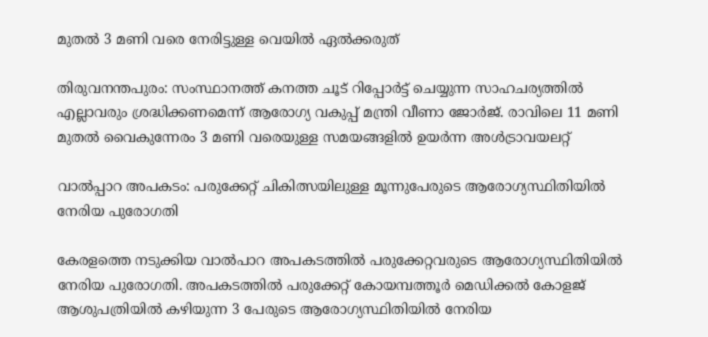മുതല്‍ 3 മണി വരെ നേരിട്ടുള്ള വെയില്‍ ഏല്‍ക്കരുത്

തിരുവനന്തപുരം: സംസ്ഥാനത്ത് കനത്ത ചൂട് റിപ്പോര്‍ട്ട് ചെയ്യുന്ന സാഹചര്യത്തില്‍ എല്ലാവരും ശ്രദ്ധിക്കണമെന്ന് ആരോഗ്യ വകുപ്പ് മന്ത്രി വീണാ ജോര്‍ജ്. രാവിലെ 11 മണി മുതല്‍ വൈകുന്നേരം 3 മണി വരെയുള്ള സമയങ്ങളില്‍ ഉയര്‍ന്ന അള്‍ട്രാവയലറ്റ്

വാല്‍പ്പാറ അപകടം: പരുക്കേറ്റ് ചികിത്സയിലുള്ള മൂന്നുപേരുടെ ആരോഗ്യസ്ഥിതിയില്‍ നേരിയ പുരോഗതി

കേരളത്തെ നടുക്കിയ വാല്‍പാറ അപകടത്തില്‍ പരുക്കേറ്റവരുടെ ആരോഗ്യസ്ഥിതിയില്‍ നേരിയ പുരോഗതി. അപകടത്തില്‍ പരുക്കേറ്റ് കോയമ്പത്തൂര്‍ മെഡിക്കല്‍ കോളജ് ആശുപത്രിയില്‍ കഴിയുന്ന 3 പേരുടെ ആരോഗ്യസ്ഥിതിയില്‍ നേരിയ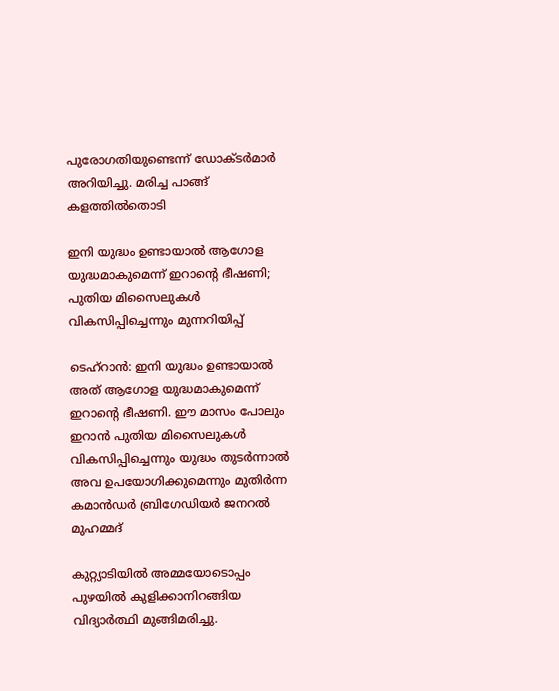പുരോഗതിയുണ്ടെന്ന് ഡോക്ടര്‍മാര്‍ അറിയിച്ചു. മരിച്ച പാങ്ങ് കളത്തില്‍തൊടി

ഇനി യുദ്ധം ഉണ്ടായാൽ ആഗോള യുദ്ധമാകുമെന്ന് ഇറാന്‍റെ ഭീഷണി; പുതിയ മിസൈലുകൾ വികസിപ്പിച്ചെന്നും മുന്നറിയിപ്പ്

ടെഹ്റാൻ: ഇനി യുദ്ധം ഉണ്ടായാൽ അത് ആഗോള യുദ്ധമാകുമെന്ന് ഇറാന്‍റെ ഭീഷണി. ഈ മാസം പോലും ഇറാൻ പുതിയ മിസൈലുകൾ വികസിപ്പിച്ചെന്നും യുദ്ധം തുടർന്നാൽ അവ ഉപയോഗിക്കുമെന്നും മുതിർന്ന കമാൻഡർ ബ്രിഗേഡിയർ ജനറൽ മുഹമ്മദ്

കുറ്റ്യാടിയിൽ അമ്മയോടൊപ്പം പുഴയിൽ കുളിക്കാനിറങ്ങിയ വിദ്യാർത്ഥി മുങ്ങിമരിച്ചു.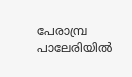പേരാമ്പ്ര പാലേരിയിൽ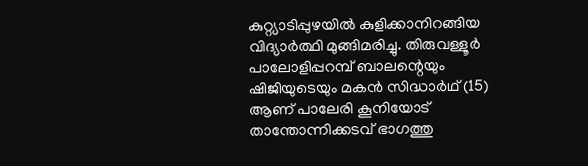കുറ്റ്യാടിപ്പുഴയിൽ കുളിക്കാനിറങ്ങിയ വിദ്യാർത്ഥി മുങ്ങിമരിച്ചു. തിരുവള്ളൂർ പാലോളിപ്പറമ്പ് ബാലന്റെയും ഷിജിയുടെയും മകൻ സിദ്ധാർഥ് (15) ആണ് പാലേരി കൂനിയോട് താന്തോന്നിക്കടവ് ഭാഗത്തു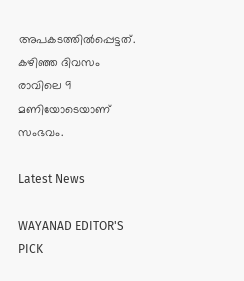അപകടത്തിൽപ്പെട്ടത്. കഴിഞ്ഞ ദിവസം രാവിലെ 9 മണിയോടെയാണ് സംഭവം.

Latest News

WAYANAD EDITOR'S PICK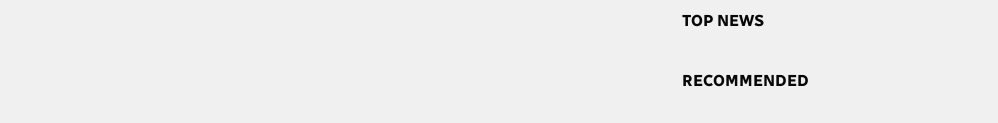TOP NEWS

RECOMMENDED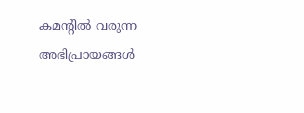കമന്റിൽ വരുന്ന അഭിപ്രായങ്ങൾ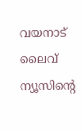വയനാട് ലൈവ് ന്യൂസിന്റെ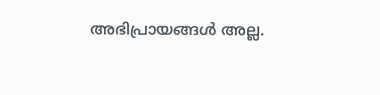അഭിപ്രായങ്ങൾ അല്ല.